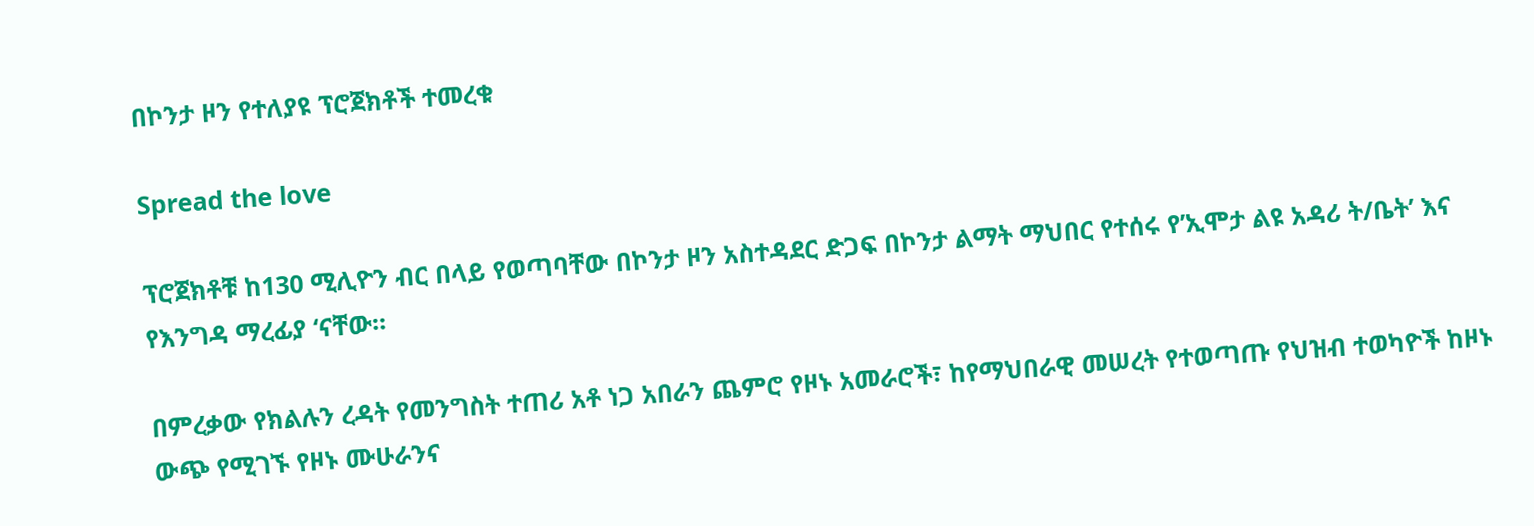በኮንታ ዞን የተለያዩ ፕሮጀክቶች ተመረቁ

Spread the love

ፕሮጀክቶቹ ከ130 ሚሊዮን ብር በላይ የወጣባቸው በኮንታ ዞን አስተዳደር ድጋፍ በኮንታ ልማት ማህበር የተሰሩ የ’ኢሞታ ልዩ አዳሪ ት/ቤት’ እና የእንግዳ ማረፊያ ‘ናቸው።

በምረቃው የክልሉን ረዳት የመንግስት ተጠሪ አቶ ነጋ አበራን ጨምሮ የዞኑ አመራሮች፣ ከየማህበራዊ መሠረት የተወጣጡ የህዝብ ተወካዮች ከዞኑ ውጭ የሚገኙ የዞኑ ሙሁራንና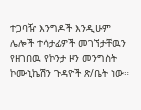ተጋባዥ እንግዶች እንዲሁም ሌሎች ተሳታፊዎች መገኘታቸዉን የዘገበዉ የኮንታ ዞን መንግስት ኮሙኒኬሽን ጉዳዮች ጽ/ቤት ነው።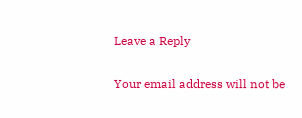Leave a Reply

Your email address will not be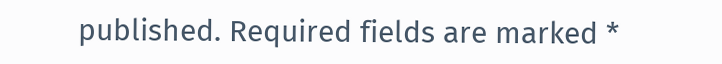published. Required fields are marked *